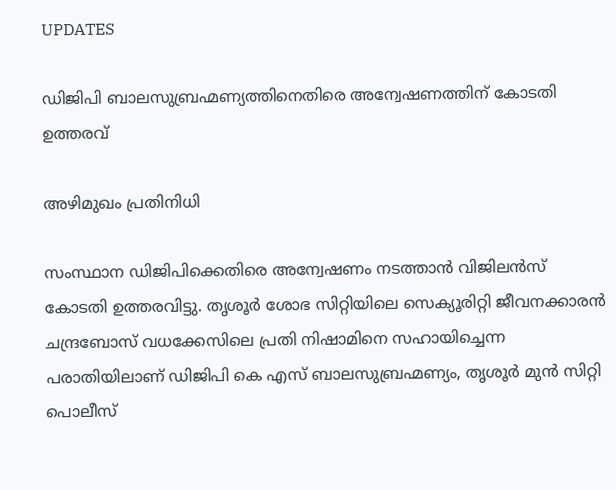UPDATES

ഡിജിപി ബാലസുബ്രഹ്മണ്യത്തിനെതിരെ അന്വേഷണത്തിന് കോടതി ഉത്തരവ്

അഴിമുഖം പ്രതിനിധി

സംസ്ഥാന ഡിജിപിക്കെതിരെ അന്വേഷണം നടത്താന്‍ വിജിലന്‍സ് കോടതി ഉത്തരവിട്ടു. തൃശൂര്‍ ശോഭ സിറ്റിയിലെ സെക്യൂരിറ്റി ജീവനക്കാരന്‍ ചന്ദ്രബോസ് വധക്കേസിലെ പ്രതി നിഷാമിനെ സഹായിച്ചെന്ന പരാതിയിലാണ് ഡിജിപി കെ എസ് ബാലസുബ്രഹ്മണ്യം, തൃശൂര്‍ മുന്‍ സിറ്റി പൊലീസ്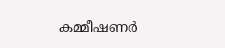കമ്മീഷണര്‍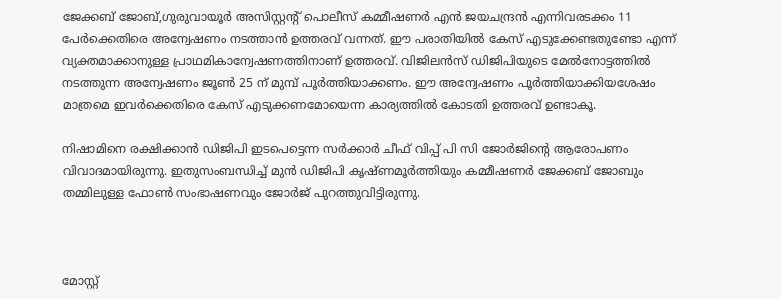ജേക്കബ് ജോബ്,ഗുരുവായൂര്‍ അസിസ്റ്റന്റ് പൊലീസ് കമ്മീഷണര്‍ എന്‍ ജയചന്ദ്രന്‍ എന്നിവരടക്കം 11 പേര്‍ക്കെതിരെ അന്വേഷണം നടത്താന്‍ ഉത്തരവ് വന്നത്. ഈ പരാതിയില്‍ കേസ് എടുക്കേണ്ടതുണ്ടോ എന്ന് വ്യക്തമാക്കാനുള്ള പ്രാഥമികാന്വേഷണത്തിനാണ് ഉത്തരവ്. വിജിലന്‍സ് ഡിജിപിയുടെ മേല്‍നോട്ടത്തില്‍ നടത്തുന്ന അന്വേഷണം ജൂണ്‍ 25 ന് മുമ്പ് പൂര്‍ത്തിയാക്കണം. ഈ അന്വേഷണം പൂര്‍ത്തിയാക്കിയശേഷം മാത്രമെ ഇവര്‍ക്കെതിരെ കേസ് എടുക്കണമോയെന്ന കാര്യത്തില്‍ കോടതി ഉത്തരവ് ഉണ്ടാകൂ.

നിഷാമിനെ രക്ഷിക്കാന്‍ ഡിജിപി ഇടപെട്ടെന്ന സര്‍ക്കാര്‍ ചീഫ് വിപ്പ് പി സി ജോര്‍ജിന്റെ ആരോപണം വിവാദമായിരുന്നു. ഇതുസംബന്ധിച്ച് മുന്‍ ഡിജിപി കൃഷ്ണമൂര്‍ത്തിയും കമ്മീഷണര്‍ ജേക്കബ് ജോബും തമ്മിലുള്ള ഫോണ്‍ സംഭാഷണവും ജോര്‍ജ് പുറത്തുവിട്ടിരുന്നു.



മോസ്റ്റ്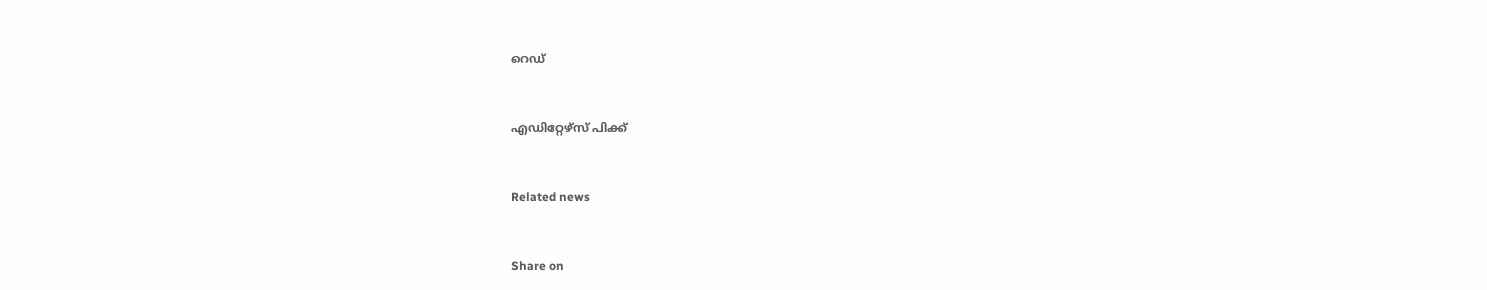റെഡ്


എഡിറ്റേഴ്സ് പിക്ക്


Related news


Share on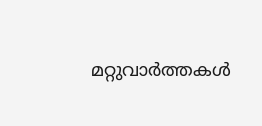മറ്റുവാര്‍ത്തകള്‍